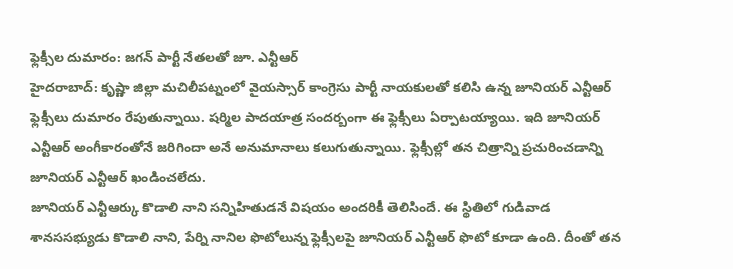ఫ్లెక్సీల దుమారం: జగన్ పార్టీ నేతలతో జూ. ఎన్టీఆర్
హైదరాబాద్: కృష్ణా జిల్లా మచిలీపట్నంలో వైయస్సార్ కాంగ్రెసు పార్టీ నాయకులతో కలిసి ఉన్న జూనియర్ ఎన్టీఆర్ ఫ్లెక్సీలు దుమారం రేపుతున్నాయి. షర్మిల పాదయాత్ర సందర్బంగా ఈ ఫ్లెక్సీలు ఏర్పాటయ్యాయి. ఇది జూనియర్ ఎన్టీఆర్ అంగీకారంతోనే జరిగిందా అనే అనుమానాలు కలుగుతున్నాయి. ఫ్లెక్సీల్లో తన చిత్రాన్ని ప్రచురించడాన్ని జూనియర్ ఎన్టీఆర్ ఖండించలేదు.
జూనియర్ ఎన్టీఆర్కు కొడాలి నాని సన్నిహితుడనే విషయం అందరికీ తెలిసిందే. ఈ స్థితిలో గుడివాడ శానససభ్యుడు కొడాలి నాని, పేర్ని నానిల ఫొటోలున్న ఫ్లెక్సీలపై జూనియర్ ఎన్టీఆర్ ఫొటో కూడా ఉంది. దీంతో తన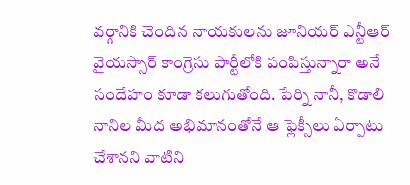వర్గానికి చెందిన నాయకులను జూనియర్ ఎన్టీఆర్ వైయస్సార్ కాంగ్రెసు పార్టీలోకి పంపిస్తున్నారా అనే సందేహం కూడా కలుగుతోంది. పేర్ని నానీ, కొడాలి నానిల మీద అభిమానంతోనే ఆ ఫ్లెక్సీలు ఏర్పాటు చేశానని వాటిని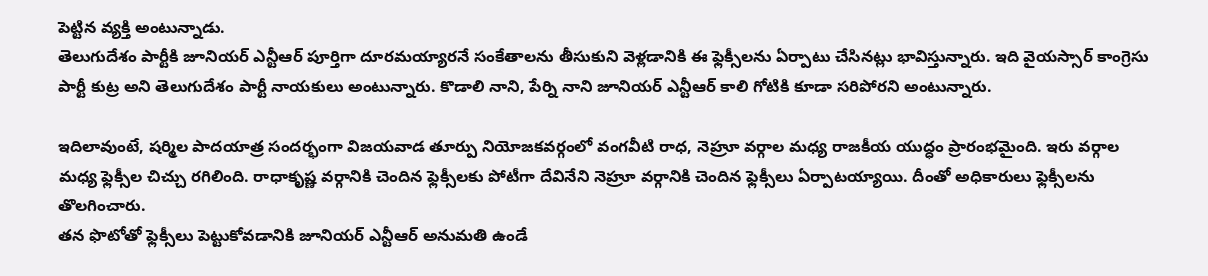పెట్టిన వ్యక్తి అంటున్నాడు.
తెలుగుదేశం పార్టీకి జూనియర్ ఎన్టీఆర్ పూర్తిగా దూరమయ్యారనే సంకేతాలను తీసుకుని వెళ్లడానికి ఈ ఫ్లెక్సీలను ఏర్పాటు చేసినట్లు భావిస్తున్నారు. ఇది వైయస్సార్ కాంగ్రెసు పార్టీ కుట్ర అని తెలుగుదేశం పార్టీ నాయకులు అంటున్నారు. కొడాలి నాని, పేర్ని నాని జూనియర్ ఎన్టీఆర్ కాలి గోటికి కూడా సరిపోరని అంటున్నారు.

ఇదిలావుంటే, షర్మిల పాదయాత్ర సందర్భంగా విజయవాడ తూర్పు నియోజకవర్గంలో వంగవీటి రాధ, నెహ్రూ వర్గాల మధ్య రాజకీయ యుద్ధం ప్రారంభమైంది. ఇరు వర్గాల మధ్య ఫ్లెక్సీల చిచ్చు రగిలింది. రాధాకృష్ణ వర్గానికి చెందిన ఫ్లెక్సీలకు పోటీగా దేవినేని నెహ్రూ వర్గానికి చెందిన ఫ్లెక్సీలు ఏర్పాటయ్యాయి. దీంతో అధికారులు ఫ్లెక్సీలను తొలగించారు.
తన ఫొటోతో ఫ్లెక్సీలు పెట్టుకోవడానికి జూనియర్ ఎన్టీఆర్ అనుమతి ఉండే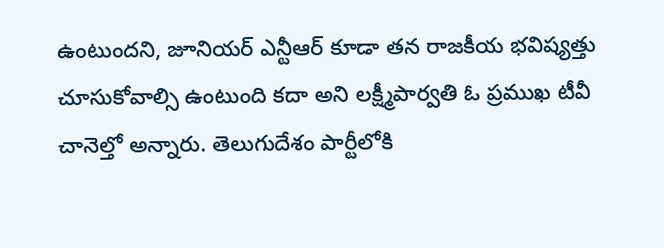ఉంటుందని, జూనియర్ ఎన్టీఆర్ కూడా తన రాజకీయ భవిష్యత్తు చూసుకోవాల్సి ఉంటుంది కదా అని లక్ష్మీపార్వతి ఓ ప్రముఖ టీవీ చానెల్తో అన్నారు. తెలుగుదేశం పార్టీలోకి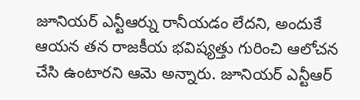జూనియర్ ఎన్టీఆర్ను రానీయడం లేదని, అందుకే ఆయన తన రాజకీయ భవిష్యత్తు గురించి ఆలోచన చేసి ఉంటారని ఆమె అన్నారు. జూనియర్ ఎన్టీఆర్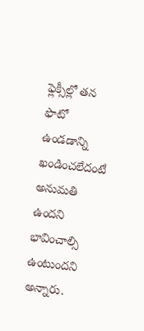ఫ్లెక్సీల్లో తన ఫొటో ఉండడాన్ని ఖండించలేదంటే అనుమతి ఉందని భావించాల్సి ఉంటుందని అన్నారు.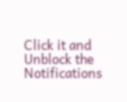Click it and Unblock the Notifications